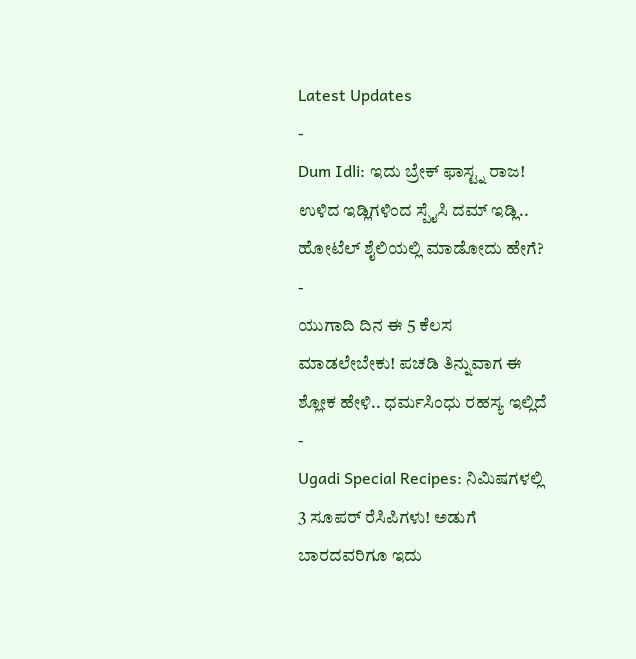Latest Updates
-
Dum Idli: ಇದು ಬ್ರೇಕ್ ಫಾಸ್ಟ್ನ ರಾಜ! ಉಳಿದ ಇಡ್ಲಿಗಳಿಂದ ಸ್ಪೈಸಿ ದಮ್ ಇಡ್ಲಿ.. ಹೋಟೆಲ್ ಶೈಲಿಯಲ್ಲಿ ಮಾಡೋದು ಹೇಗೆ? -
ಯುಗಾದಿ ದಿನ ಈ 5 ಕೆಲಸ ಮಾಡಲೇಬೇಕು! ಪಚಡಿ ತಿನ್ನುವಾಗ ಈ ಶ್ಲೋಕ ಹೇಳಿ.. ಧರ್ಮಸಿಂಧು ರಹಸ್ಯ ಇಲ್ಲಿದೆ -
Ugadi Special Recipes: ನಿಮಿಷಗಳಲ್ಲಿ 3 ಸೂಪರ್ ರೆಸಿಪಿಗಳು! ಅಡುಗೆ ಬಾರದವರಿಗೂ ಇದು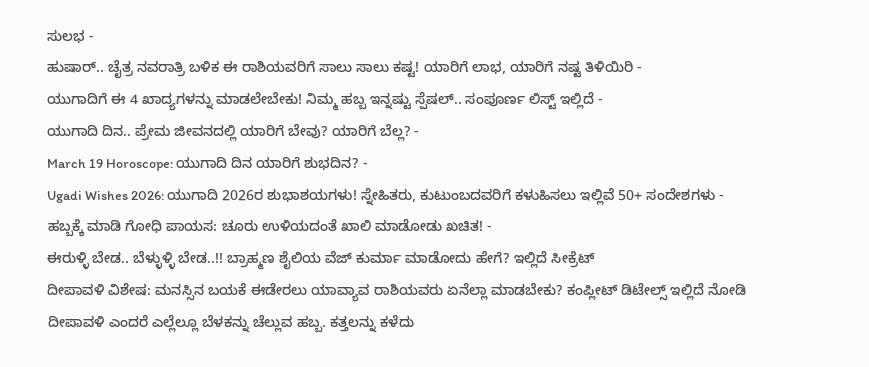ಸುಲಭ -
ಹುಷಾರ್.. ಚೈತ್ರ ನವರಾತ್ರಿ ಬಳಿಕ ಈ ರಾಶಿಯವರಿಗೆ ಸಾಲು ಸಾಲು ಕಷ್ಟ! ಯಾರಿಗೆ ಲಾಭ, ಯಾರಿಗೆ ನಷ್ಟ ತಿಳಿಯಿರಿ -
ಯುಗಾದಿಗೆ ಈ 4 ಖಾದ್ಯಗಳನ್ನು ಮಾಡಲೇಬೇಕು! ನಿಮ್ಮ ಹಬ್ಬ ಇನ್ನಷ್ಟು ಸ್ಪೆಷಲ್.. ಸಂಪೂರ್ಣ ಲಿಸ್ಟ್ ಇಲ್ಲಿದೆ -
ಯುಗಾದಿ ದಿನ.. ಪ್ರೇಮ ಜೀವನದಲ್ಲಿ ಯಾರಿಗೆ ಬೇವು? ಯಾರಿಗೆ ಬೆಲ್ಲ? -
March 19 Horoscope: ಯುಗಾದಿ ದಿನ ಯಾರಿಗೆ ಶುಭದಿನ? -
Ugadi Wishes 2026: ಯುಗಾದಿ 2026ರ ಶುಭಾಶಯಗಳು! ಸ್ನೇಹಿತರು, ಕುಟುಂಬದವರಿಗೆ ಕಳುಹಿಸಲು ಇಲ್ಲಿವೆ 50+ ಸಂದೇಶಗಳು -
ಹಬ್ಬಕ್ಕೆ ಮಾಡಿ ಗೋಧಿ ಪಾಯಸ: ಚೂರು ಉಳಿಯದಂತೆ ಖಾಲಿ ಮಾಡೋಡು ಖಚಿತ! -
ಈರುಳ್ಳಿ ಬೇಡ.. ಬೆಳ್ಳುಳ್ಳಿ ಬೇಡ..!! ಬ್ರಾಹ್ಮಣ ಶೈಲಿಯ ವೆಜ್ ಕುರ್ಮಾ ಮಾಡೋದು ಹೇಗೆ? ಇಲ್ಲಿದೆ ಸೀಕ್ರೆಟ್
ದೀಪಾವಳಿ ವಿಶೇಷ: ಮನಸ್ಸಿನ ಬಯಕೆ ಈಡೇರಲು ಯಾವ್ಯಾವ ರಾಶಿಯವರು ಏನೆಲ್ಲಾ ಮಾಡಬೇಕು? ಕಂಪ್ಲೀಟ್ ಡಿಟೇಲ್ಸ್ ಇಲ್ಲಿದೆ ನೋಡಿ
ದೀಪಾವಳಿ ಎಂದರೆ ಎಲ್ಲೆಲ್ಲೂ ಬೆಳಕನ್ನು ಚೆಲ್ಲುವ ಹಬ್ಬ. ಕತ್ತಲನ್ನು ಕಳೆದು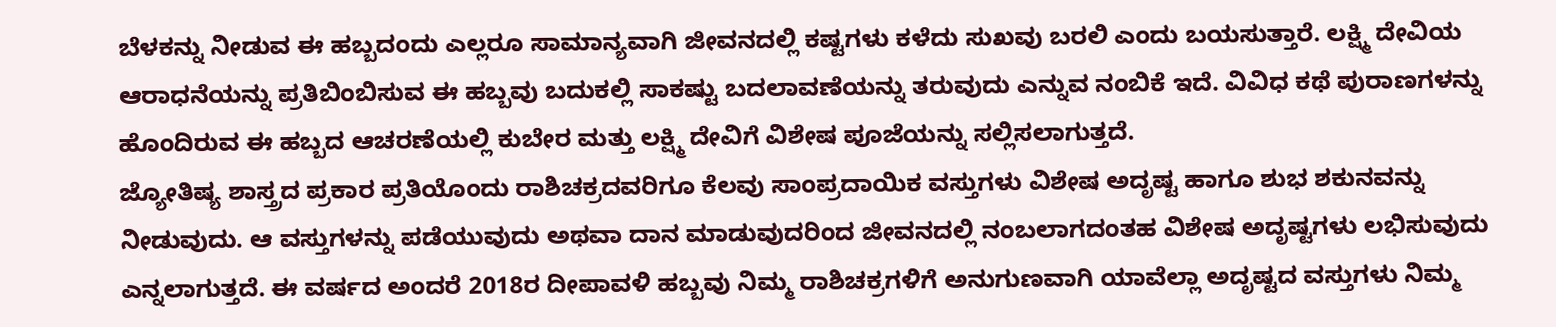ಬೆಳಕನ್ನು ನೀಡುವ ಈ ಹಬ್ಬದಂದು ಎಲ್ಲರೂ ಸಾಮಾನ್ಯವಾಗಿ ಜೀವನದಲ್ಲಿ ಕಷ್ಟಗಳು ಕಳೆದು ಸುಖವು ಬರಲಿ ಎಂದು ಬಯಸುತ್ತಾರೆ. ಲಕ್ಷ್ಮಿ ದೇವಿಯ ಆರಾಧನೆಯನ್ನು ಪ್ರತಿಬಿಂಬಿಸುವ ಈ ಹಬ್ಬವು ಬದುಕಲ್ಲಿ ಸಾಕಷ್ಟು ಬದಲಾವಣೆಯನ್ನು ತರುವುದು ಎನ್ನುವ ನಂಬಿಕೆ ಇದೆ. ವಿವಿಧ ಕಥೆ ಪುರಾಣಗಳನ್ನು ಹೊಂದಿರುವ ಈ ಹಬ್ಬದ ಆಚರಣೆಯಲ್ಲಿ ಕುಬೇರ ಮತ್ತು ಲಕ್ಷ್ಮಿ ದೇವಿಗೆ ವಿಶೇಷ ಪೂಜೆಯನ್ನು ಸಲ್ಲಿಸಲಾಗುತ್ತದೆ.
ಜ್ಯೋತಿಷ್ಯ ಶಾಸ್ತ್ರದ ಪ್ರಕಾರ ಪ್ರತಿಯೊಂದು ರಾಶಿಚಕ್ರದವರಿಗೂ ಕೆಲವು ಸಾಂಪ್ರದಾಯಿಕ ವಸ್ತುಗಳು ವಿಶೇಷ ಅದೃಷ್ಟ ಹಾಗೂ ಶುಭ ಶಕುನವನ್ನು ನೀಡುವುದು. ಆ ವಸ್ತುಗಳನ್ನು ಪಡೆಯುವುದು ಅಥವಾ ದಾನ ಮಾಡುವುದರಿಂದ ಜೀವನದಲ್ಲಿ ನಂಬಲಾಗದಂತಹ ವಿಶೇಷ ಅದೃಷ್ಟಗಳು ಲಭಿಸುವುದು ಎನ್ನಲಾಗುತ್ತದೆ. ಈ ವರ್ಷದ ಅಂದರೆ 2018ರ ದೀಪಾವಳಿ ಹಬ್ಬವು ನಿಮ್ಮ ರಾಶಿಚಕ್ರಗಳಿಗೆ ಅನುಗುಣವಾಗಿ ಯಾವೆಲ್ಲಾ ಅದೃಷ್ಟದ ವಸ್ತುಗಳು ನಿಮ್ಮ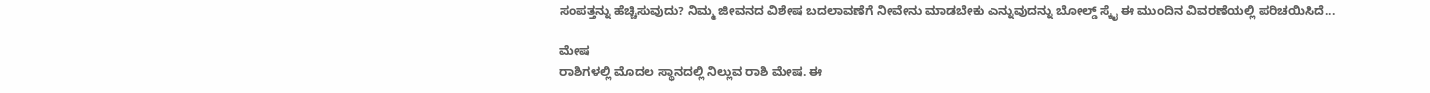ಸಂಪತ್ತನ್ನು ಹೆಚ್ಚಿಸುವುದು? ನಿಮ್ಮ ಜೀವನದ ವಿಶೇಷ ಬದಲಾವಣೆಗೆ ನೀವೇನು ಮಾಡಬೇಕು ಎನ್ನುವುದನ್ನು ಬೋಲ್ಡ್ ಸ್ಕೈ ಈ ಮುಂದಿನ ವಿವರಣೆಯಲ್ಲಿ ಪರಿಚಯಿಸಿದೆ...

ಮೇಷ
ರಾಶಿಗಳಲ್ಲಿ ಮೊದಲ ಸ್ಥಾನದಲ್ಲಿ ನಿಲ್ಲುವ ರಾಶಿ ಮೇಷ. ಈ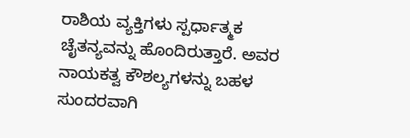ರಾಶಿಯ ವ್ಯಕ್ತಿಗಳು ಸ್ಪರ್ಧಾತ್ಮಕ ಚೈತನ್ಯವನ್ನು ಹೊಂದಿರುತ್ತಾರೆ. ಅವರ ನಾಯಕತ್ವ ಕೌಶಲ್ಯಗಳನ್ನು ಬಹಳ ಸುಂದರವಾಗಿ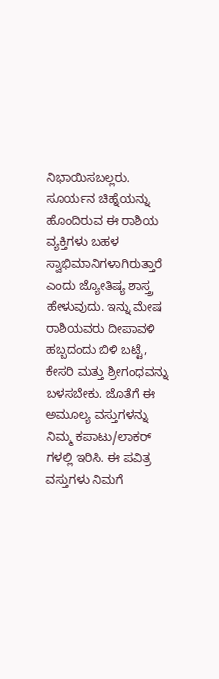ನಿಭಾಯಿಸಬಲ್ಲರು. ಸೂರ್ಯನ ಚಿಹ್ನೆಯನ್ನು ಹೊಂದಿರುವ ಈ ರಾಶಿಯ ವ್ಯಕ್ತಿಗಳು ಬಹಳ ಸ್ವಾಭಿಮಾನಿಗಳಾಗಿರುತ್ತಾರೆ ಎಂದು ಜ್ಯೋತಿಷ್ಯ ಶಾಸ್ತ್ರ ಹೇಳುವುದು. ಇನ್ನು ಮೇಷ ರಾಶಿಯವರು ದೀಪಾವಳಿ ಹಬ್ಬದಂದು ಬಿಳಿ ಬಟ್ಟೆ, ಕೇಸರಿ ಮತ್ತು ಶ್ರೀಗಂಧವನ್ನು ಬಳಸಬೇಕು. ಜೊತೆಗೆ ಈ ಅಮೂಲ್ಯ ವಸ್ತುಗಳನ್ನು ನಿಮ್ಮ ಕಪಾಟು/ಲಾಕರ್ ಗಳಲ್ಲಿ ಇರಿಸಿ. ಈ ಪವಿತ್ರ ವಸ್ತುಗಳು ನಿಮಗೆ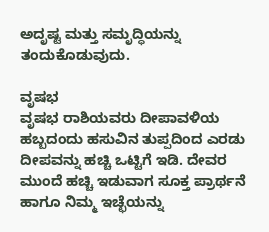ಅದೃಷ್ಟ ಮತ್ತು ಸಮೃದ್ಧಿಯನ್ನು ತಂದುಕೊಡುವುದು.

ವೃಷಭ
ವೃಷಭ ರಾಶಿಯವರು ದೀಪಾವಳಿಯ ಹಬ್ಬದಂದು ಹಸುವಿನ ತುಪ್ಪದಿಂದ ಎರಡು ದೀಪವನ್ನು ಹಚ್ಚಿ ಒಟ್ಟಿಗೆ ಇಡಿ. ದೇವರ ಮುಂದೆ ಹಚ್ಚಿ ಇಡುವಾಗ ಸೂಕ್ತ ಪ್ರಾರ್ಥನೆ ಹಾಗೂ ನಿಮ್ಮ ಇಚ್ಛೆಯನ್ನು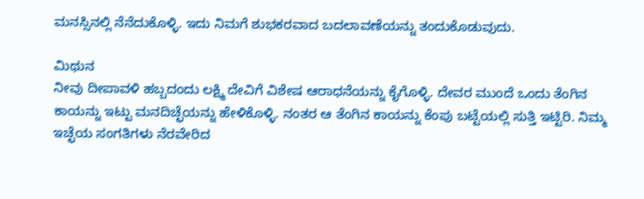ಮನಸ್ಸಿನಲ್ಲಿ ನೆನೆದುಕೊಳ್ಳಿ. ಇದು ನಿಮಗೆ ಶುಭಕರವಾದ ಬದಲಾವಣೆಯನ್ನು ತಂದುಕೊಡುವುದು.

ಮಿಥುನ
ನೀವು ದೀಪಾವಳಿ ಹಬ್ಬದಂದು ಲಕ್ಷ್ಮಿ ದೇವಿಗೆ ವಿಶೇಷ ಆರಾಧನೆಯನ್ನು ಕೈಗೊಳ್ಳಿ. ದೇವರ ಮುಂದೆ ಒಂದು ತೆಂಗಿನ ಕಾಯನ್ನು ಇಟ್ಟು ಮನದಿಚ್ಛೆಯನ್ನು ಹೇಳಿಕೊಳ್ಳಿ. ನಂತರ ಆ ತೆಂಗಿನ ಕಾಯನ್ನು ಕೆಂಪು ಬಟ್ಟೆಯಲ್ಲಿ ಸುತ್ತಿ ಇಟ್ಟಿರಿ. ನಿಮ್ಮ ಇಚ್ಛೆಯ ಸಂಗತಿಗಳು ನೆರವೇರಿದ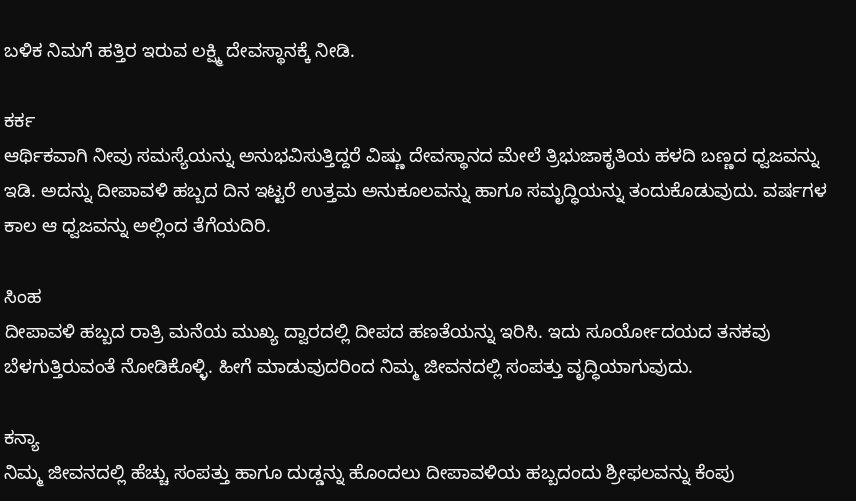ಬಳಿಕ ನಿಮಗೆ ಹತ್ತಿರ ಇರುವ ಲಕ್ಷ್ಮಿ ದೇವಸ್ಥಾನಕ್ಕೆ ನೀಡಿ.

ಕರ್ಕ
ಆರ್ಥಿಕವಾಗಿ ನೀವು ಸಮಸ್ಯೆಯನ್ನು ಅನುಭವಿಸುತ್ತಿದ್ದರೆ ವಿಷ್ಣು ದೇವಸ್ಥಾನದ ಮೇಲೆ ತ್ರಿಭುಜಾಕೃತಿಯ ಹಳದಿ ಬಣ್ಣದ ಧ್ವಜವನ್ನು ಇಡಿ. ಅದನ್ನು ದೀಪಾವಳಿ ಹಬ್ಬದ ದಿನ ಇಟ್ಟರೆ ಉತ್ತಮ ಅನುಕೂಲವನ್ನು ಹಾಗೂ ಸಮೃದ್ಧಿಯನ್ನು ತಂದುಕೊಡುವುದು. ವರ್ಷಗಳ ಕಾಲ ಆ ಧ್ವಜವನ್ನು ಅಲ್ಲಿಂದ ತೆಗೆಯದಿರಿ.

ಸಿಂಹ
ದೀಪಾವಳಿ ಹಬ್ಬದ ರಾತ್ರಿ ಮನೆಯ ಮುಖ್ಯ ದ್ವಾರದಲ್ಲಿ ದೀಪದ ಹಣತೆಯನ್ನು ಇರಿಸಿ. ಇದು ಸೂರ್ಯೋದಯದ ತನಕವು ಬೆಳಗುತ್ತಿರುವಂತೆ ನೋಡಿಕೊಳ್ಳಿ. ಹೀಗೆ ಮಾಡುವುದರಿಂದ ನಿಮ್ಮ ಜೀವನದಲ್ಲಿ ಸಂಪತ್ತು ವೃದ್ಧಿಯಾಗುವುದು.

ಕನ್ಯಾ
ನಿಮ್ಮ ಜೀವನದಲ್ಲಿ ಹೆಚ್ಚು ಸಂಪತ್ತು ಹಾಗೂ ದುಡ್ಡನ್ನು ಹೊಂದಲು ದೀಪಾವಳಿಯ ಹಬ್ಬದಂದು ಶ್ರೀಫಲವನ್ನು ಕೆಂಪು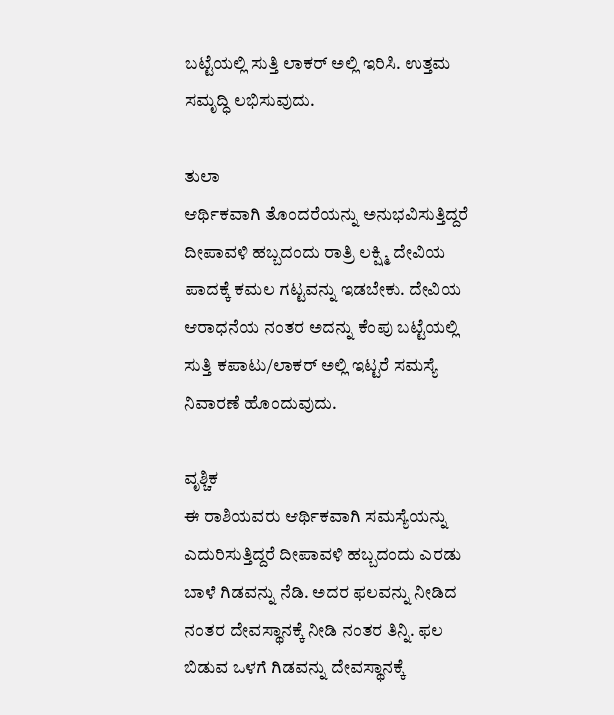ಬಟ್ಟೆಯಲ್ಲಿ ಸುತ್ತಿ ಲಾಕರ್ ಅಲ್ಲಿ ಇರಿಸಿ. ಉತ್ತಮ ಸಮೃದ್ಧಿ ಲಭಿಸುವುದು.

ತುಲಾ
ಆರ್ಥಿಕವಾಗಿ ತೊಂದರೆಯನ್ನು ಅನುಭವಿಸುತ್ತಿದ್ದರೆ ದೀಪಾವಳಿ ಹಬ್ಬದಂದು ರಾತ್ರಿ ಲಕ್ಷ್ಮಿ ದೇವಿಯ ಪಾದಕ್ಕೆ ಕಮಲ ಗಟ್ಟವನ್ನು ಇಡಬೇಕು. ದೇವಿಯ ಆರಾಧನೆಯ ನಂತರ ಅದನ್ನು ಕೆಂಪು ಬಟ್ಟೆಯಲ್ಲಿ ಸುತ್ತಿ ಕಪಾಟು/ಲಾಕರ್ ಅಲ್ಲಿ ಇಟ್ಟರೆ ಸಮಸ್ಯೆ ನಿವಾರಣೆ ಹೊಂದುವುದು.

ವೃಶ್ಚಿಕ
ಈ ರಾಶಿಯವರು ಆರ್ಥಿಕವಾಗಿ ಸಮಸ್ಯೆಯನ್ನು ಎದುರಿಸುತ್ತಿದ್ದರೆ ದೀಪಾವಳಿ ಹಬ್ಬದಂದು ಎರಡು ಬಾಳೆ ಗಿಡವನ್ನು ನೆಡಿ. ಅದರ ಫಲವನ್ನು ನೀಡಿದ ನಂತರ ದೇವಸ್ಥಾನಕ್ಕೆ ನೀಡಿ ನಂತರ ತಿನ್ನಿ. ಫಲ ಬಿಡುವ ಒಳಗೆ ಗಿಡವನ್ನು ದೇವಸ್ಥಾನಕ್ಕೆ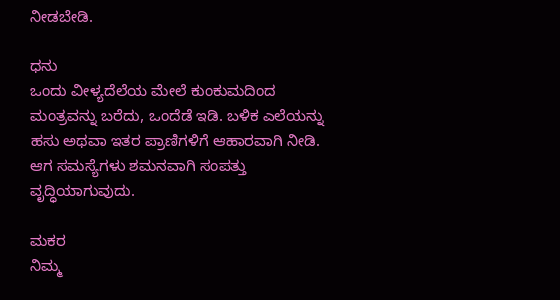ನೀಡಬೇಡಿ.

ಧನು
ಒಂದು ವೀಳ್ಯದೆಲೆಯ ಮೇಲೆ ಕುಂಕುಮದಿಂದ ಮಂತ್ರವನ್ನು ಬರೆದು, ಒಂದೆಡೆ ಇಡಿ. ಬಳಿಕ ಎಲೆಯನ್ನು ಹಸು ಅಥವಾ ಇತರ ಪ್ರಾಣಿಗಳಿಗೆ ಆಹಾರವಾಗಿ ನೀಡಿ. ಆಗ ಸಮಸ್ಯೆಗಳು ಶಮನವಾಗಿ ಸಂಪತ್ತು ವೃದ್ಧಿಯಾಗುವುದು.

ಮಕರ
ನಿಮ್ಮ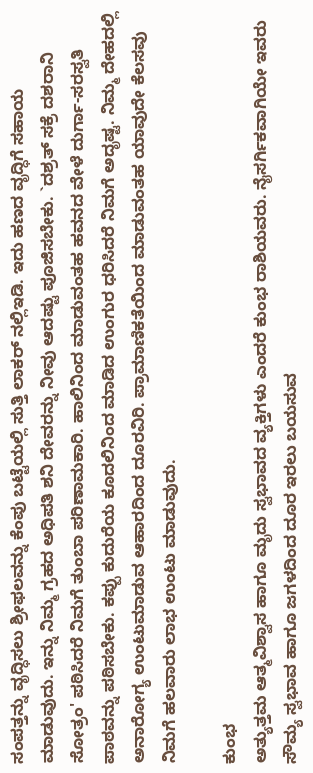ಸಂಪತ್ತನ್ನು ವೃದ್ಧಿಸಲು ಶ್ರೀಫಲವನ್ನು ಕೆಂಪು ಬಟ್ಟೆಯಲ್ಲಿ ಸುತ್ತಿ ಲಾಕರ್ ನಲ್ಲಿಇಡಿ. ಇದು ಹಣದ ವೃದ್ಧಿಗೆ ಸಹಾಯ ಮಾಡುವುದು. ಇನ್ನು ನಿಮ್ಮ ಗ್ರಹದ ಅಧಿಪತಿ ಶನಿ ದೇವರನ್ನು ನೀವು ಆದಷ್ಟು ಪೂಜಿಸಬೇಕು. `ದಶ್ರತ್ ಸಕ್ರೆ ದಶರಾನಿ ಸೋತ್ರಂ' ಪಠಿಸಿದರೆ ನಿಮಗೆ ತುಂಬಾ ಪರಿಣಾಮಕಾರಿ. ಹಾಲಿನಿಂದ ಮಾಡುವಂತಹ ಹವನದ ವೇಳೆ ದುರ್ಗಾ-ಸರಸ್ವತಿ ಪಾಠವನ್ನು ಪಠಿಸಬೇಕು. ಕಪ್ಪು ಕುದುರೆಯ ಕೂದಲಿನಿಂದ ಮಾಡಿದ ಉಂಗುರ ಧರಿಸಿದರೆ ನಿಮಗೆ ಅದೃಷ್ಟ. ನಿಮ್ಮ ದೇಹದಲ್ಲಿ ಅನಾರೋಗ್ಯ ಉಂಟುಮಾಡುವ ಆಹಾರದಿಂದ ದೂರವಿರಿ. ಪ್ರಾಮಾಣಿಕತೆಯಿಂದ ಮಾಡುವಂತಹ ಯಾವುದೇ ಕೆಲಸವು ನಿಮಗೆ ಹಲವಾರು ಲಾಭ ಉಂಟು ಮಾಡುವುದು.

ಕುಂಭ
ಅತ್ಯುತ್ತಮ ಆತ್ಮವಿಶ್ವಾಸ ಹಾಗೂ ಮೃದು ಸ್ವಭಾವದ ವ್ಯಕ್ತಿಗಳು ಎಂದರೆ ಕುಂಭ ರಾಶಿಯವರು. ನೈಸರ್ಗಿಕವಾಗಿಯೇ ಇವರು ಸೌಮ್ಯ ಸ್ವಭಾವ ಹಾಗೂ ಜಗಳದಿಂದ ದೂರ ಇರಲು ಬಯಸುವ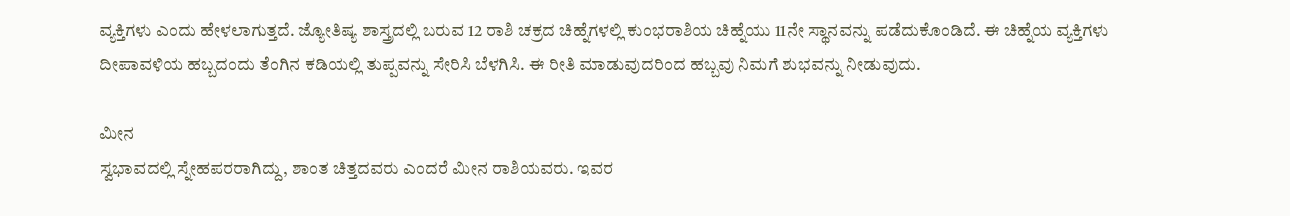ವ್ಯಕ್ತಿಗಳು ಎಂದು ಹೇಳಲಾಗುತ್ತದೆ. ಜ್ಯೋತಿಷ್ಯ ಶಾಸ್ತ್ರದಲ್ಲಿ ಬರುವ 12 ರಾಶಿ ಚಕ್ರದ ಚಿಹ್ನೆಗಳಲ್ಲಿ ಕುಂಭರಾಶಿಯ ಚಿಹ್ನೆಯು 11ನೇ ಸ್ಥಾನವನ್ನು ಪಡೆದುಕೊಂಡಿದೆ. ಈ ಚಿಹ್ನೆಯ ವ್ಯಕ್ತಿಗಳು ದೀಪಾವಳಿಯ ಹಬ್ಬದಂದು ತೆಂಗಿನ ಕಡಿಯಲ್ಲಿ ತುಪ್ಪವನ್ನು ಸೇರಿಸಿ ಬೆಳಗಿಸಿ. ಈ ರೀತಿ ಮಾಡುವುದರಿಂದ ಹಬ್ಬವು ನಿಮಗೆ ಶುಭವನ್ನು ನೀಡುವುದು.

ಮೀನ
ಸ್ವಭಾವದಲ್ಲಿ ಸ್ನೇಹಪರರಾಗಿದ್ದು, ಶಾಂತ ಚಿತ್ತದವರು ಎಂದರೆ ಮೀನ ರಾಶಿಯವರು. ಇವರ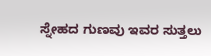ಸ್ನೇಹದ ಗುಣವು ಇವರ ಸುತ್ತಲು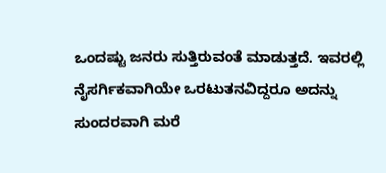ಒಂದಷ್ಟು ಜನರು ಸುತ್ತಿರುವಂತೆ ಮಾಡುತ್ತದೆ. ಇವರಲ್ಲಿ ನೈಸರ್ಗಿಕವಾಗಿಯೇ ಒರಟುತನವಿದ್ದರೂ ಅದನ್ನು ಸುಂದರವಾಗಿ ಮರೆ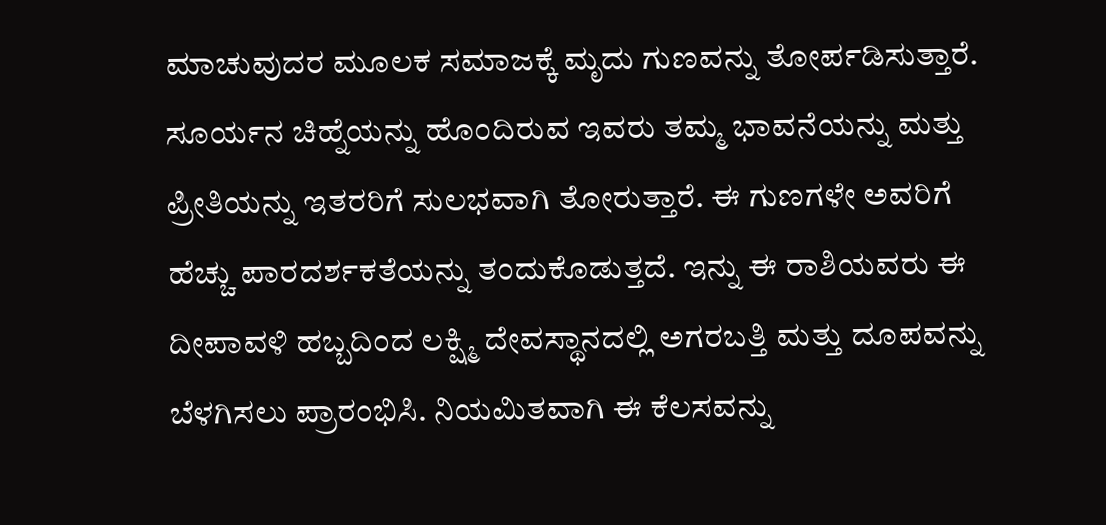ಮಾಚುವುದರ ಮೂಲಕ ಸಮಾಜಕ್ಕೆ ಮೃದು ಗುಣವನ್ನು ತೋರ್ಪಡಿಸುತ್ತಾರೆ. ಸೂರ್ಯನ ಚಿಹ್ನೆಯನ್ನು ಹೊಂದಿರುವ ಇವರು ತಮ್ಮ ಭಾವನೆಯನ್ನು ಮತ್ತು ಪ್ರೀತಿಯನ್ನು ಇತರರಿಗೆ ಸುಲಭವಾಗಿ ತೋರುತ್ತಾರೆ. ಈ ಗುಣಗಳೇ ಅವರಿಗೆ ಹೆಚ್ಚು ಪಾರದರ್ಶಕತೆಯನ್ನು ತಂದುಕೊಡುತ್ತದೆ. ಇನ್ನು ಈ ರಾಶಿಯವರು ಈ ದೀಪಾವಳಿ ಹಬ್ಬದಿಂದ ಲಕ್ಷ್ಮಿ ದೇವಸ್ಥಾನದಲ್ಲಿ ಅಗರಬತ್ತಿ ಮತ್ತು ದೂಪವನ್ನು ಬೆಳಗಿಸಲು ಪ್ರಾರಂಭಿಸಿ. ನಿಯಮಿತವಾಗಿ ಈ ಕೆಲಸವನ್ನು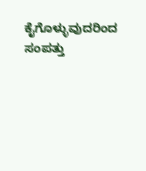ಕೈಗೊಳ್ಳುವುದರಿಂದ ಸಂಪತ್ತು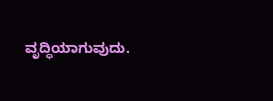ವೃದ್ಧಿಯಾಗುವುದು.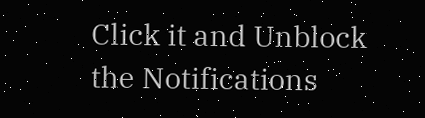Click it and Unblock the Notifications